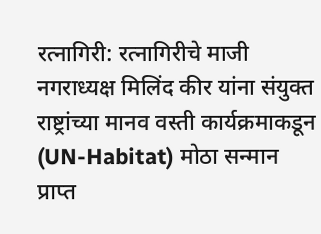रत्नागिरी: रत्नागिरीचे माजी नगराध्यक्ष मिलिंद कीर यांना संयुक्त राष्ट्रांच्या मानव वस्ती कार्यक्रमाकडून (UN-Habitat) मोठा सन्मान प्राप्त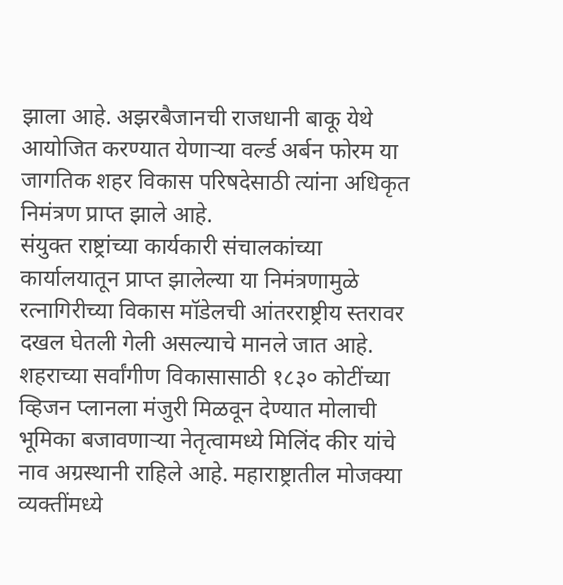झाला आहे. अझरबैजानची राजधानी बाकू येथे आयोजित करण्यात येणाऱ्या वर्ल्ड अर्बन फोरम या जागतिक शहर विकास परिषदेसाठी त्यांना अधिकृत निमंत्रण प्राप्त झाले आहे.
संयुक्त राष्ट्रांच्या कार्यकारी संचालकांच्या कार्यालयातून प्राप्त झालेल्या या निमंत्रणामुळे रत्नागिरीच्या विकास मॉडेलची आंतरराष्ट्रीय स्तरावर दखल घेतली गेली असल्याचे मानले जात आहे. शहराच्या सर्वांगीण विकासासाठी १८३० कोटींच्या व्हिजन प्लानला मंजुरी मिळवून देण्यात मोलाची भूमिका बजावणाऱ्या नेतृत्वामध्ये मिलिंद कीर यांचे नाव अग्रस्थानी राहिले आहे. महाराष्ट्रातील मोजक्या व्यक्तींमध्ये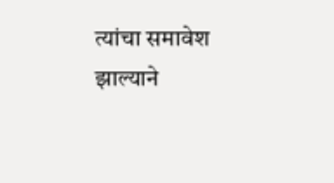त्यांचा समावेश झाल्याने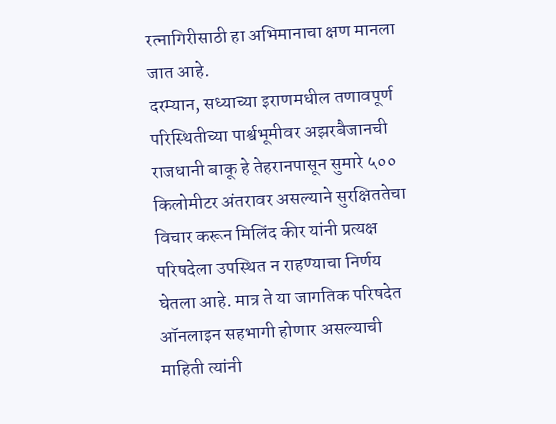रत्नागिरीसाठी हा अभिमानाचा क्षण मानला जात आहे.
दरम्यान, सध्याच्या इराणमधील तणावपूर्ण परिस्थितीच्या पार्श्वभूमीवर अझरबैजानची राजधानी बाकू हे तेहरानपासून सुमारे ५०० किलोमीटर अंतरावर असल्याने सुरक्षिततेचा विचार करून मिलिंद कीर यांनी प्रत्यक्ष परिषदेला उपस्थित न राहण्याचा निर्णय घेतला आहे. मात्र ते या जागतिक परिषदेत ऑनलाइन सहभागी होणार असल्याची माहिती त्यांनी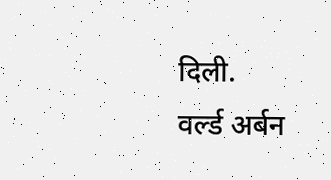दिली.
वर्ल्ड अर्बन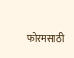फोरमसाठी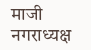माजी नगराध्यक्ष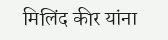मिलिंद कीर यांना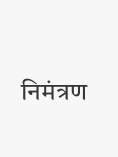निमंत्रण